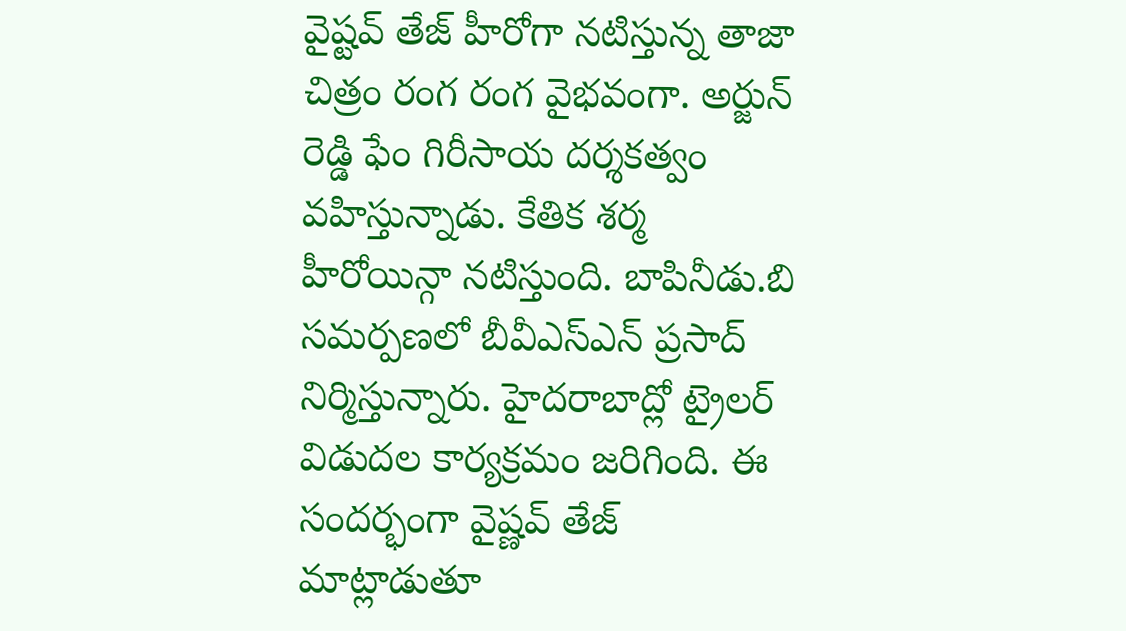వైష్టవ్ తేజ్ హీరోగా నటిస్తున్న తాజా చిత్రం రంగ రంగ వైభవంగా. అర్జున్ రెడ్డి ఫేం గిరీసాయ దర్శకత్వం వహిస్తున్నాడు. కేతిక శర్మ హీరోయిన్గా నటిస్తుంది. బాపినీడు.బి సమర్పణలో బీవీఎస్ఎన్ ప్రసాద్ నిర్మిస్తున్నారు. హైదరాబాద్లో ట్రైలర్ విడుదల కార్యక్రమం జరిగింది. ఈ సందర్భంగా వైష్ణవ్ తేజ్ మాట్లాడుతూ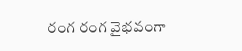రంగ రంగ వైభవంగా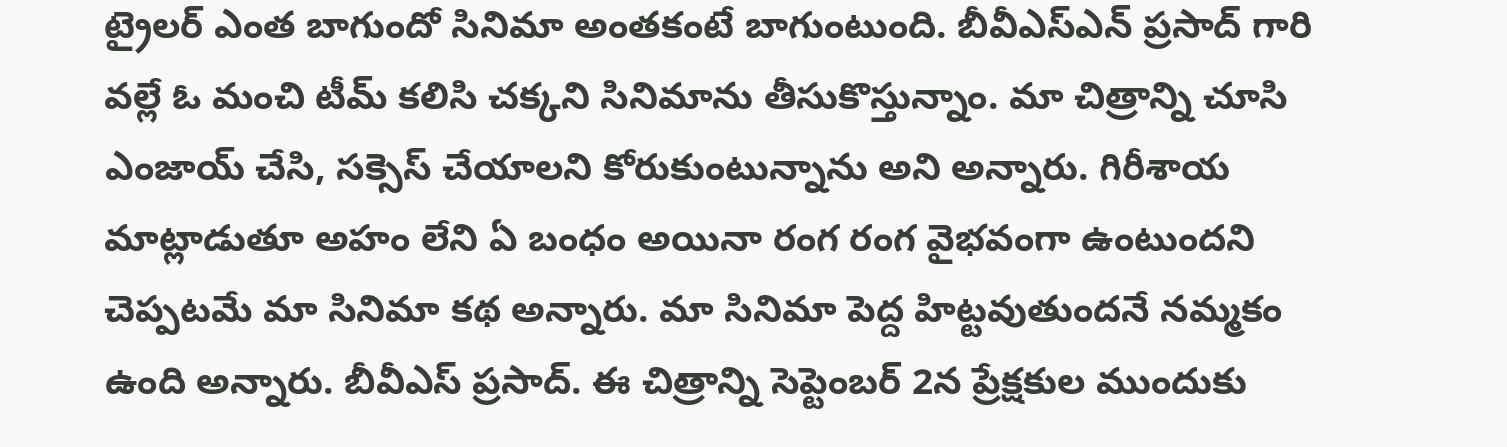ట్రైలర్ ఎంత బాగుందో సినిమా అంతకంటే బాగుంటుంది. బీవీఎస్ఎన్ ప్రసాద్ గారి వల్లే ఓ మంచి టీమ్ కలిసి చక్కని సినిమాను తీసుకొస్తున్నాం. మా చిత్రాన్ని చూసి ఎంజాయ్ చేసి, సక్సెస్ చేయాలని కోరుకుంటున్నాను అని అన్నారు. గిరీశాయ మాట్లాడుతూ అహం లేని ఏ బంధం అయినా రంగ రంగ వైభవంగా ఉంటుందని చెప్పటమే మా సినిమా కథ అన్నారు. మా సినిమా పెద్ద హిట్టవుతుందనే నమ్మకం ఉంది అన్నారు. బీవీఎస్ ప్రసాద్. ఈ చిత్రాన్ని సెప్టెంబర్ 2న ప్రేక్షకుల ముందుకు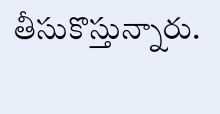తీసుకొస్తున్నారు.